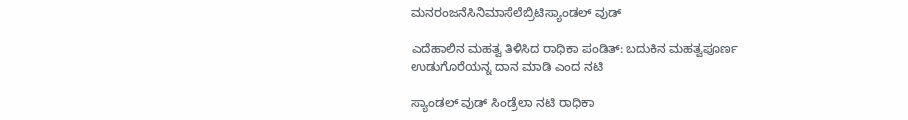ಮನರಂಜನೆಸಿನಿಮಾಸೆಲೆಬ್ರಿಟಿಸ್ಯಾಂಡಲ್ ವುಡ್

ಎದೆಹಾಲಿನ ಮಹತ್ವ ತಿಳಿಸಿದ ರಾಧಿಕಾ ಪಂಡಿತ್: ಬದುಕಿನ ಮಹತ್ವಪೂರ್ಣ ಉಡುಗೊರೆಯನ್ನ ದಾನ ಮಾಡಿ ಎಂದ ನಟಿ

ಸ್ಯಾಂಡಲ್ ವುಡ್ ಸಿಂಡ್ರೆಲಾ ನಟಿ ರಾಧಿಕಾ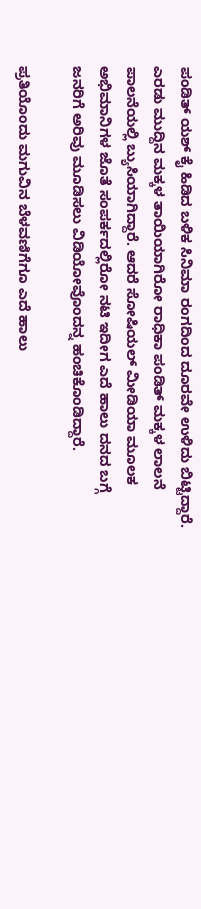ಪಂಡಿತ್ ಯಶ್ ಕೈ ಹಿಡಿದ ಬಳಿಕ ಸಿನಿಮಾ ರಂಗದಿಂದ ದೂರವೇ ಉಳಿದು ಬಿಟ್ಟಿದ್ದಾರೆ. ಎರಡು ಮುದ್ದಿನ ಮಕ್ಕಳ ತಾಯಿಯಾಗಿರೋ ರಾಧಿಕಾ ಪಂಡಿತ್ ಮಕ್ಕಳ ಲಾಲನೆ ಪಾಲನೆಯಲ್ಲಿ ಬ್ಯುಸಿಯಾಗಿದ್ದಾರೆ. ಆದರೆ ಸೋಷಿಯಲ್ ಮೀಡಿಯಾ ಮೂಲಕ ಅಭಿಮಾನಿಗಳ ಜೊತೆ ಸಂಪರ್ಕದಲ್ಲಿರೋ ನಟಿ ಇದೀಗ ಎದೆ ಹಾಲು ದನದ ಬಗ್ಗೆ ಜನರಿಗೆ ಅರಿವು ಮೂಡಿಸಲು ವಿಡಿಯೋವೊಂದನ್ನ ಹಂಚಿಕೊಂಡಿದ್ದಾರೆ.

ಪ್ರತಿಯೊಂದು ಮಗುವಿನ ಬೆಳವಣಿಗೆಗೂ ಎದೆ ಹಾಲು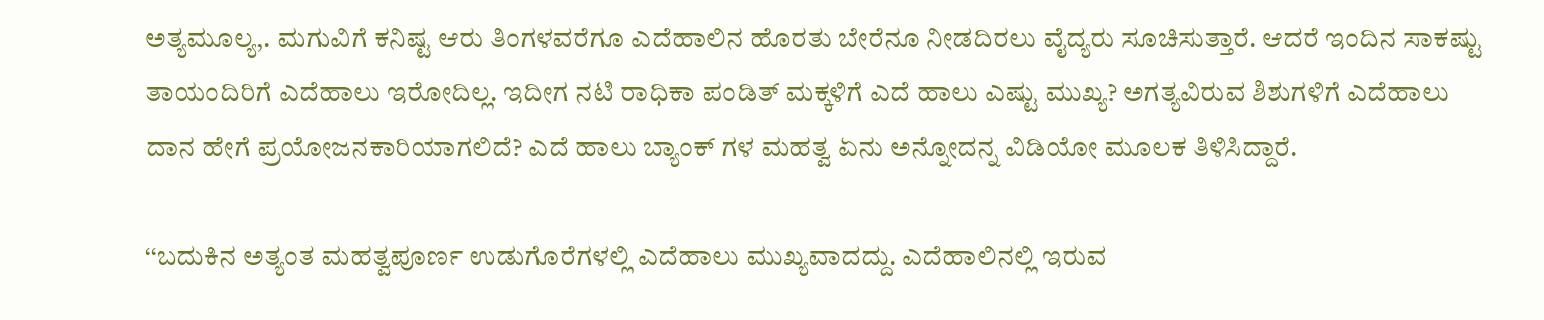ಅತ್ಯಮೂಲ್ಯ,. ಮಗುವಿಗೆ ಕನಿಷ್ಟ ಆರು ತಿಂಗಳವರೆಗೂ ಎದೆಹಾಲಿನ ಹೊರತು ಬೇರೆನೂ ನೀಡದಿರಲು ವೈದ್ಯರು ಸೂಚಿಸುತ್ತಾರೆ. ಆದರೆ ಇಂದಿನ ಸಾಕಷ್ಟು ತಾಯಂದಿರಿಗೆ ಎದೆಹಾಲು ಇರೋದಿಲ್ಲ. ಇದೀಗ ನಟಿ ರಾಧಿಕಾ ಪಂಡಿತ್ ಮಕ್ಕಳಿಗೆ ಎದೆ ಹಾಲು ಎಷ್ಟು ಮುಖ್ಯ? ಅಗತ್ಯವಿರುವ ಶಿಶುಗಳಿಗೆ ಎದೆಹಾಲು ದಾನ ಹೇಗೆ ಪ್ರಯೋಜನಕಾರಿಯಾಗಲಿದೆ? ಎದೆ ಹಾಲು ಬ್ಯಾಂಕ್ ಗಳ ಮಹತ್ವ ಏನು ಅನ್ನೋದನ್ನ ವಿಡಿಯೋ ಮೂಲಕ ತಿಳಿಸಿದ್ದಾರೆ.

‘‘ಬದುಕಿನ ಅತ್ಯಂತ ಮಹತ್ವಪೂರ್ಣ ಉಡುಗೊರೆಗಳಲ್ಲಿ ಎದೆಹಾಲು ಮುಖ್ಯವಾದದ್ದು. ಎದೆಹಾಲಿನಲ್ಲಿ ಇರುವ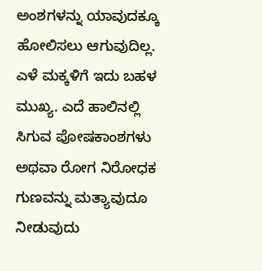ಅಂಶಗಳನ್ನು ಯಾವುದಕ್ಕೂ ಹೋಲಿಸಲು ಆಗುವುದಿಲ್ಲ. ಎಳೆ ಮಕ್ಕಳಿಗೆ ಇದು ಬಹಳ ಮುಖ್ಯ. ಎದೆ ಹಾಲಿನಲ್ಲಿ ಸಿಗುವ ಪೋಷಕಾಂಶಗಳು ಅಥವಾ ರೋಗ ನಿರೋಧಕ ಗುಣವನ್ನು ಮತ್ಯಾವುದೂ ನೀಡುವುದು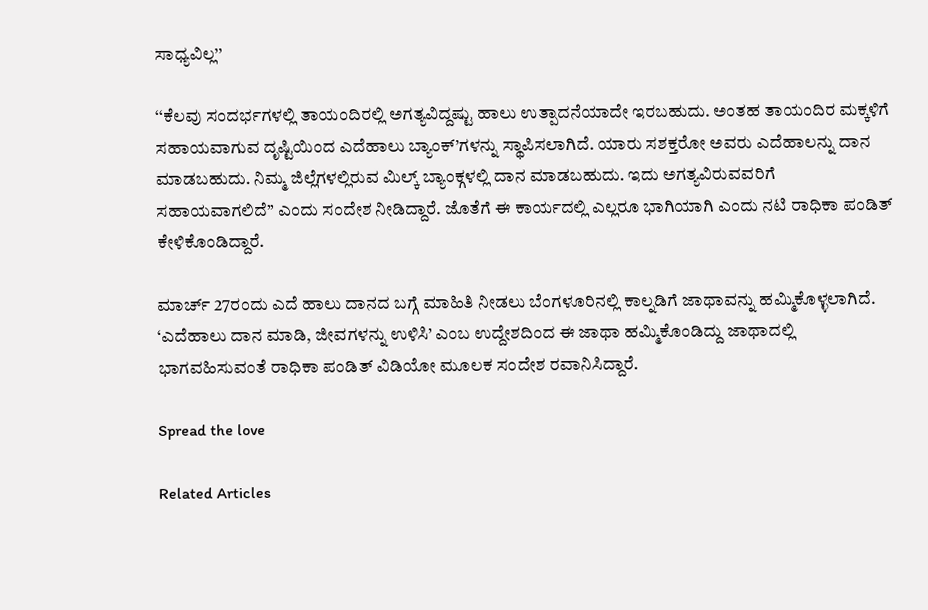ಸಾಧ್ಯವಿಲ್ಲ’’

‘‘ಕೆಲವು ಸಂದರ್ಭಗಳಲ್ಲಿ ತಾಯಂದಿರಲ್ಲಿ ಅಗತ್ಯವಿದ್ದಷ್ಟು ಹಾಲು ಉತ್ಪಾದನೆಯಾದೇ ಇರಬಹುದು. ಅಂತಹ ತಾಯಂದಿರ ಮಕ್ಕಳಿಗೆ ಸಹಾಯವಾಗುವ ದೃಷ್ಟಿಯಿಂದ ಎದೆಹಾಲು ಬ್ಯಾಂಕ್’ಗಳನ್ನು ಸ್ಥಾಪಿಸಲಾಗಿದೆ. ಯಾರು ಸಶಕ್ತರೋ ಅವರು ಎದೆಹಾಲನ್ನು ದಾನ ಮಾಡಬಹುದು. ನಿಮ್ಮ ಜಿಲ್ಲೆಗಳಲ್ಲಿರುವ ಮಿಲ್ಕ್ ಬ್ಯಾಂಕ್ಗಳಲ್ಲಿ ದಾನ ಮಾಡಬಹುದು. ಇದು ಅಗತ್ಯವಿರುವವರಿಗೆ ಸಹಾಯವಾಗಲಿದೆ’’ ಎಂದು ಸಂದೇಶ ನೀಡಿದ್ದಾರೆ. ಜೊತೆಗೆ ಈ ಕಾರ್ಯದಲ್ಲಿ ಎಲ್ಲರೂ ಭಾಗಿಯಾಗಿ ಎಂದು ನಟಿ ರಾಧಿಕಾ ಪಂಡಿತ್ ಕೇಳಿಕೊಂಡಿದ್ದಾರೆ.

ಮಾರ್ಚ್ 27ರಂದು ಎದೆ ಹಾಲು ದಾನದ ಬಗ್ಗೆ ಮಾಹಿತಿ ನೀಡಲು ಬೆಂಗಳೂರಿನಲ್ಲಿ ಕಾಲ್ನಡಿಗೆ ಜಾಥಾವನ್ನು ಹಮ್ಮಿಕೊಳ್ಳಲಾಗಿದೆ. ‘ಎದೆಹಾಲು ದಾನ ಮಾಡಿ, ಜೀವಗಳನ್ನು ಉಳಿಸಿ’ ಎಂಬ ಉದ್ದೇಶದಿಂದ ಈ ಜಾಥಾ ಹಮ್ಮಿಕೊಂಡಿದ್ದು ಜಾಥಾದಲ್ಲಿ ಭಾಗವಹಿಸುವಂತೆ ರಾಧಿಕಾ ಪಂಡಿತ್ ವಿಡಿಯೋ ಮೂಲಕ ಸಂದೇಶ ರವಾನಿಸಿದ್ದಾರೆ.

Spread the love

Related Articles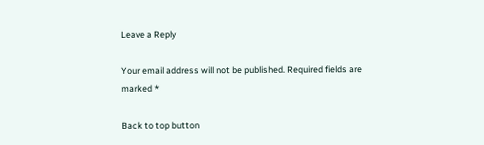Leave a Reply

Your email address will not be published. Required fields are marked *

Back to top button